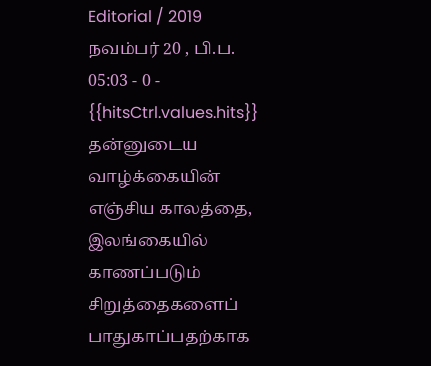Editorial / 2019 நவம்பர் 20 , பி.ப. 05:03 - 0 - {{hitsCtrl.values.hits}}
தன்னுடைய வாழ்க்கையின் எஞ்சிய காலத்தை, இலங்கையில் காணப்படும் சிறுத்தைகளைப் பாதுகாப்பதற்காக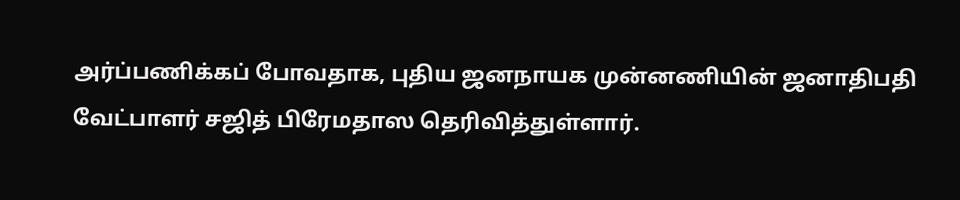அர்ப்பணிக்கப் போவதாக, புதிய ஜனநாயக முன்னணியின் ஜனாதிபதி வேட்பாளர் சஜித் பிரேமதாஸ தெரிவித்துள்ளார்.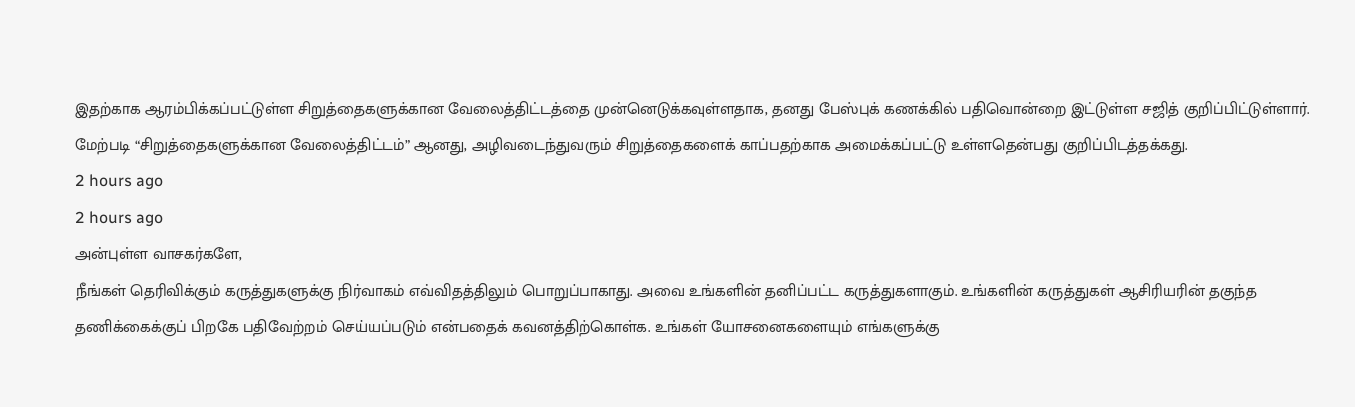இதற்காக ஆரம்பிக்கப்பட்டுள்ள சிறுத்தைகளுக்கான வேலைத்திட்டத்தை முன்னெடுக்கவுள்ளதாக, தனது பேஸ்புக் கணக்கில் பதிவொன்றை இட்டுள்ள சஜித் குறிப்பிட்டுள்ளார்.
மேற்படி “சிறுத்தைகளுக்கான வேலைத்திட்டம்” ஆனது, அழிவடைந்துவரும் சிறுத்தைகளைக் காப்பதற்காக அமைக்கப்பட்டு உள்ளதென்பது குறிப்பிடத்தக்கது.
2 hours ago
2 hours ago
அன்புள்ள வாசகர்களே,
நீங்கள் தெரிவிக்கும் கருத்துகளுக்கு நிர்வாகம் எவ்விதத்திலும் பொறுப்பாகாது. அவை உங்களின் தனிப்பட்ட கருத்துகளாகும். உங்களின் கருத்துகள் ஆசிரியரின் தகுந்த தணிக்கைக்குப் பிறகே பதிவேற்றம் செய்யப்படும் என்பதைக் கவனத்திற்கொள்க. உங்கள் யோசனைகளையும் எங்களுக்கு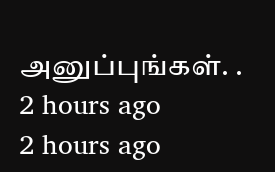அனுப்புங்கள். .
2 hours ago
2 hours ago